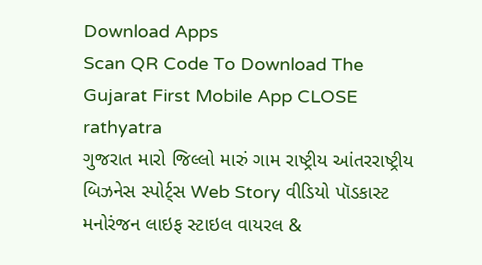Download Apps
Scan QR Code To Download The Gujarat First Mobile App CLOSE
rathyatra
ગુજરાત મારો જિલ્લો મારું ગામ રાષ્ટ્રીય આંતરરાષ્ટ્રીય બિઝનેસ સ્પોર્ટ્સ Web Story વીડિયો પૉડકાસ્ટ મનોરંજન લાઇફ સ્ટાઇલ વાયરલ &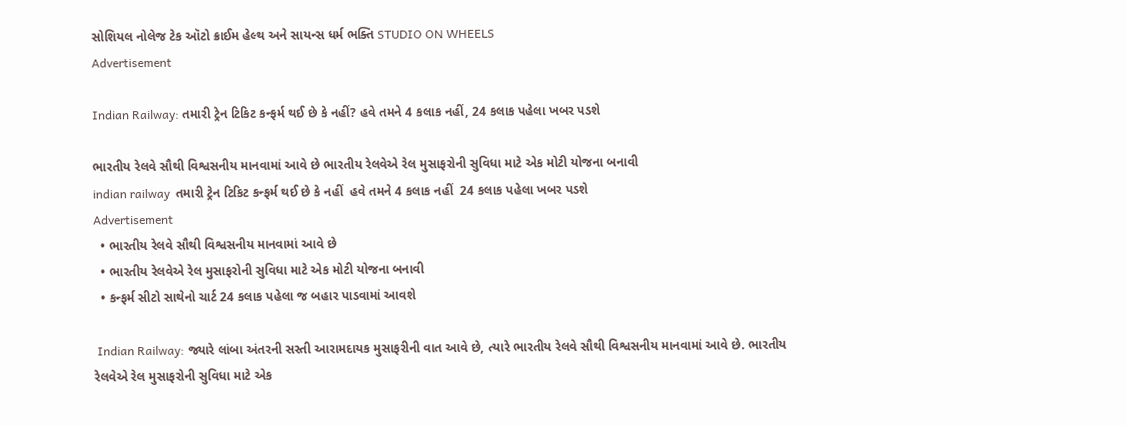સોશિયલ નોલેજ ટેક ઑટો ક્રાઈમ હેલ્થ અને સાયન્સ ધર્મ ભક્તિ STUDIO ON WHEELS
Advertisement

Indian Railway: તમારી ટ્રેન ટિકિટ કન્ફર્મ થઈ છે કે નહીં? હવે તમને 4 કલાક નહીં, 24 કલાક પહેલા ખબર પડશે

ભારતીય રેલવે સૌથી વિશ્વસનીય માનવામાં આવે છે ભારતીય રેલવેએ રેલ મુસાફરોની સુવિધા માટે એક મોટી યોજના બનાવી
indian railway  તમારી ટ્રેન ટિકિટ કન્ફર્મ થઈ છે કે નહીં  હવે તમને 4 કલાક નહીં  24 કલાક પહેલા ખબર પડશે
Advertisement
  • ભારતીય રેલવે સૌથી વિશ્વસનીય માનવામાં આવે છે
  • ભારતીય રેલવેએ રેલ મુસાફરોની સુવિધા માટે એક મોટી યોજના બનાવી
  • કન્ફર્મ સીટો સાથેનો ચાર્ટ 24 કલાક પહેલા જ બહાર પાડવામાં આવશે

 Indian Railway: જ્યારે લાંબા અંતરની સસ્તી આરામદાયક મુસાફરીની વાત આવે છે, ત્યારે ભારતીય રેલવે સૌથી વિશ્વસનીય માનવામાં આવે છે. ભારતીય રેલવેએ રેલ મુસાફરોની સુવિધા માટે એક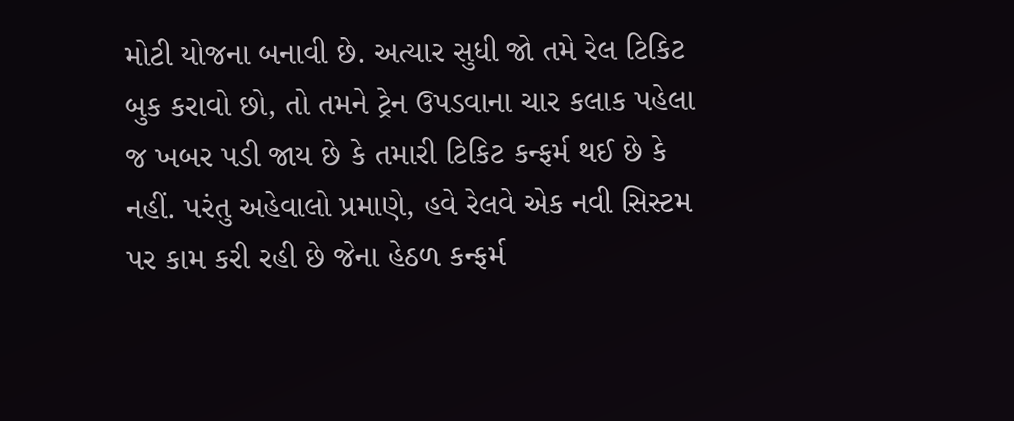મોટી યોજના બનાવી છે. અત્યાર સુધી જો તમે રેલ ટિકિટ બુક કરાવો છો, તો તમને ટ્રેન ઉપડવાના ચાર કલાક પહેલા જ ખબર પડી જાય છે કે તમારી ટિકિટ કન્ફર્મ થઈ છે કે નહીં. પરંતુ અહેવાલો પ્રમાણે, હવે રેલવે એક નવી સિસ્ટમ પર કામ કરી રહી છે જેના હેઠળ કન્ફર્મ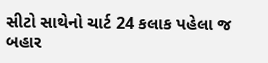સીટો સાથેનો ચાર્ટ 24 કલાક પહેલા જ બહાર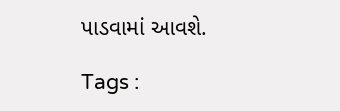પાડવામાં આવશે.

Tags :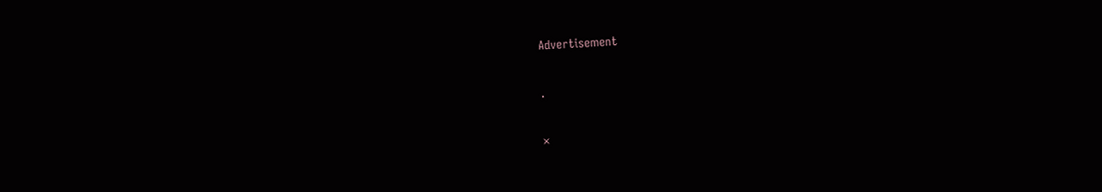Advertisement

.

×